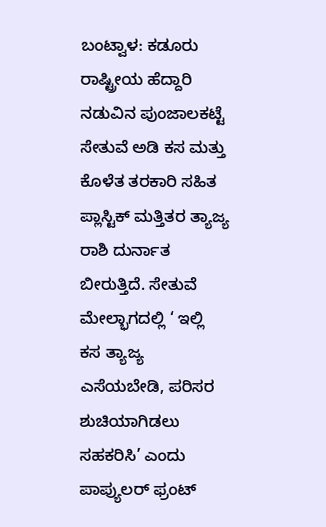ಬಂಟ್ವಾಳ: ಕಡೂರು ರಾಷ್ಟ್ರೀಯ ಹೆದ್ದಾರಿ ನಡುವಿನ ಪುಂಜಾಲಕಟ್ಟೆ ಸೇತುವೆ ಅಡಿ ಕಸ ಮತ್ತು ಕೊಳೆತ ತರಕಾರಿ ಸಹಿತ ಪ್ಲಾಸ್ಟಿಕ್ ಮತ್ತಿತರ ತ್ಯಾಜ್ಯ ರಾಶಿ ದುರ್ನಾತ ಬೀರುತ್ತಿದೆ. ಸೇತುವೆ ಮೇಲ್ಭಾಗದಲ್ಲಿ ‘ ಇಲ್ಲಿ ಕಸ ತ್ಯಾಜ್ಯ ಎಸೆಯಬೇಡಿ, ಪರಿಸರ ಶುಚಿಯಾಗಿಡಲು ಸಹಕರಿಸಿ’ ಎಂದು ಪಾಪ್ಯುಲರ್ ಫ್ರಂಟ್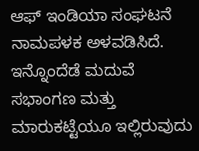ಆಫ್ ಇಂಡಿಯಾ ಸಂಘಟನೆ ನಾಮಪಳಕ ಅಳವಡಿಸಿದೆ. ಇನ್ನೊಂದೆಡೆ ಮದುವೆ ಸಭಾಂಗಣ ಮತ್ತು ಮಾರುಕಟ್ಟೆಯೂ ಇಲ್ಲಿರುವುದು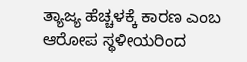ತ್ಯಾಜ್ಯ ಹೆಚ್ಚಳಕ್ಕೆ ಕಾರಣ ಎಂಬ ಆರೋಪ ಸ್ಥಳೀಯರಿಂದ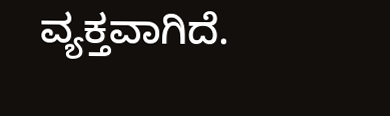ವ್ಯಕ್ತವಾಗಿದೆ.